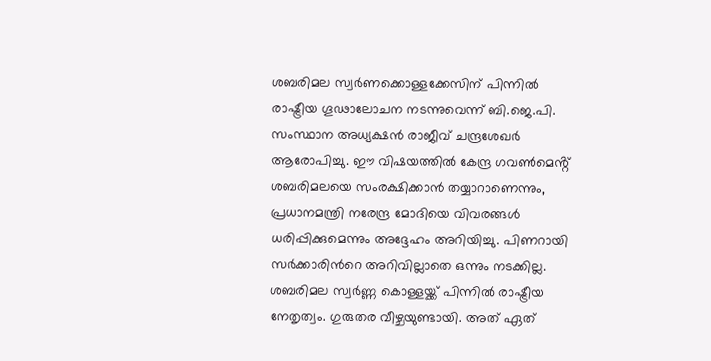ശബരിമല സ്വർണക്കൊള്ളക്കേസിന് പിന്നിൽ രാഷ്ട്രീയ ഗൂഢാലോചന നടന്നുവെന്ന് ബി.ജെ.പി. സംസ്ഥാന അധ്യക്ഷൻ രാജീവ് ചന്ദ്രശേഖർ ആരോപിച്ചു. ഈ വിഷയത്തിൽ കേന്ദ്ര ഗവൺമെൻ്റ് ശബരിമലയെ സംരക്ഷിക്കാൻ തയ്യാറാണെന്നും, പ്രധാനമന്ത്രി നരേന്ദ്ര മോദിയെ വിവരങ്ങൾ ധരിപ്പിക്കുമെന്നും അദ്ദേഹം അറിയിച്ചു. പിണറായി സർക്കാരിൻറെ അറിവില്ലാതെ ഒന്നും നടക്കില്ല. ശബരിമല സ്വർണ്ണ കൊള്ളയ്ക്ക് പിന്നിൽ രാഷ്ട്രീയ നേതൃത്വം. ഗുരുതര വീഴ്ചയുണ്ടായി. അത് ഏത്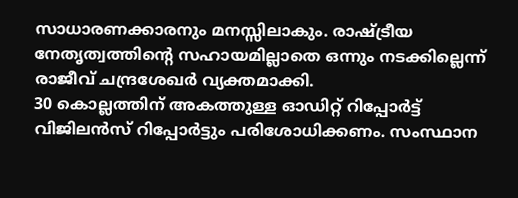സാധാരണക്കാരനും മനസ്സിലാകും. രാഷ്ട്രീയ നേതൃത്വത്തിന്റെ സഹായമില്ലാതെ ഒന്നും നടക്കില്ലെന്ന് രാജീവ് ചന്ദ്രശേഖർ വ്യക്തമാക്കി.
30 കൊല്ലത്തിന് അകത്തുള്ള ഓഡിറ്റ് റിപ്പോർട്ട് വിജിലൻസ് റിപ്പോർട്ടും പരിശോധിക്കണം. സംസ്ഥാന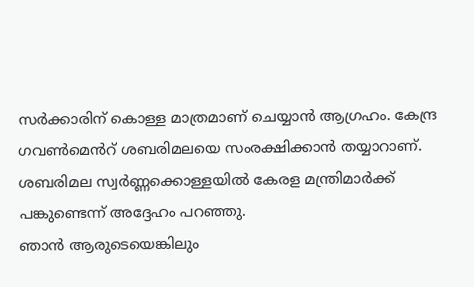സർക്കാരിന് കൊള്ള മാത്രമാണ് ചെയ്യാൻ ആഗ്രഹം. കേന്ദ്ര ഗവൺമെൻറ് ശബരിമലയെ സംരക്ഷിക്കാൻ തയ്യാറാണ്. ശബരിമല സ്വർണ്ണക്കൊള്ളയിൽ കേരള മന്ത്രിമാർക്ക് പങ്കുണ്ടെന്ന് അദ്ദേഹം പറഞ്ഞു.
ഞാൻ ആരുടെയെങ്കിലും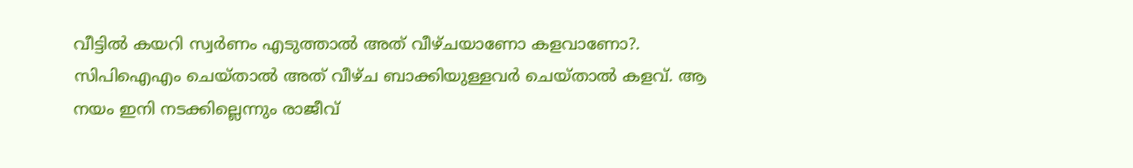വീട്ടിൽ കയറി സ്വർണം എടുത്താൽ അത് വീഴ്ചയാണോ കളവാണോ?. സിപിഐഎം ചെയ്താൽ അത് വീഴ്ച ബാക്കിയുള്ളവർ ചെയ്താൽ കളവ്. ആ നയം ഇനി നടക്കില്ലെന്നും രാജീവ്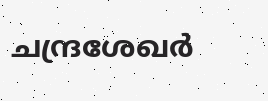ചന്ദ്രശേഖർ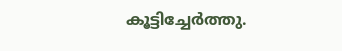കൂട്ടിച്ചേർത്തു.